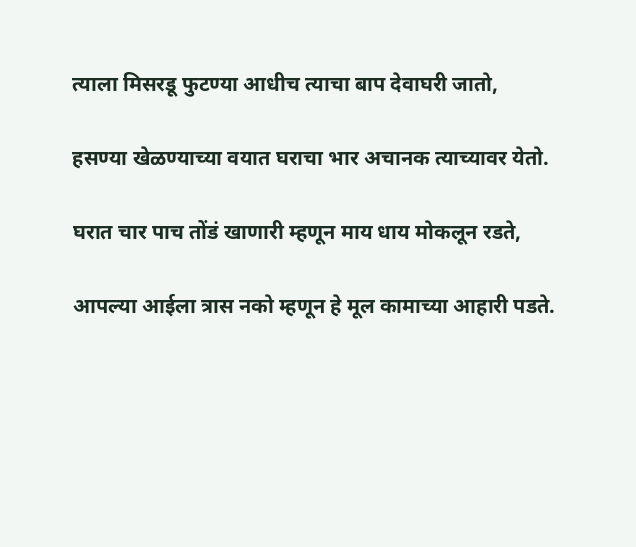त्याला मिसरडू फुटण्या आधीच त्याचा बाप देवाघरी जातो,

हसण्या खेळण्याच्या वयात घराचा भार अचानक त्याच्यावर येतो.

घरात चार पाच तोंडं खाणारी म्हणून माय धाय मोकलून रडते,

आपल्या आईला त्रास नको म्हणून हे मूल कामाच्या आहारी पडते.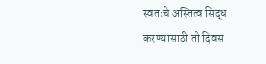स्वतःचे अस्तित्व सिद्ध करण्यासाठी तो दिवस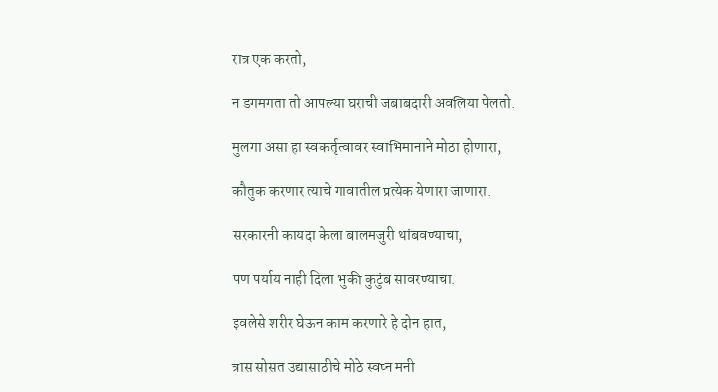रात्र एक करतो,

न डगमगता तो आपल्या घराची जबाबदारी अवलिया पेलतो.

मुलगा असा हा स्वकर्तृत्वावर स्वाभिमानाने मोठा होणारा,

कौतुक करणार त्याचे गावातील प्रत्येक येणारा जाणारा.

सरकारनी कायदा केला बालमजुरी थांबवण्याचा,

पण पर्याय नाही दिला भुकी कुटुंब सावरण्याचा.

इवलेसे शरीर घेऊन काम करणारे हे दोन हात,

त्रास सोसत उद्यासाठीचे मोठे स्वप्न मनी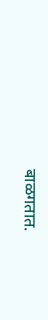बाळगतात.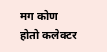मग कोण होतो कलेक्टर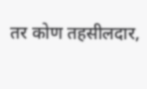तर कोण तहसीलदार,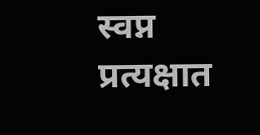स्वप्न प्रत्यक्षात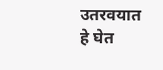उतरवयात हे घेत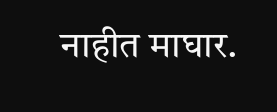नाहीत माघार.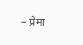– प्रेमा